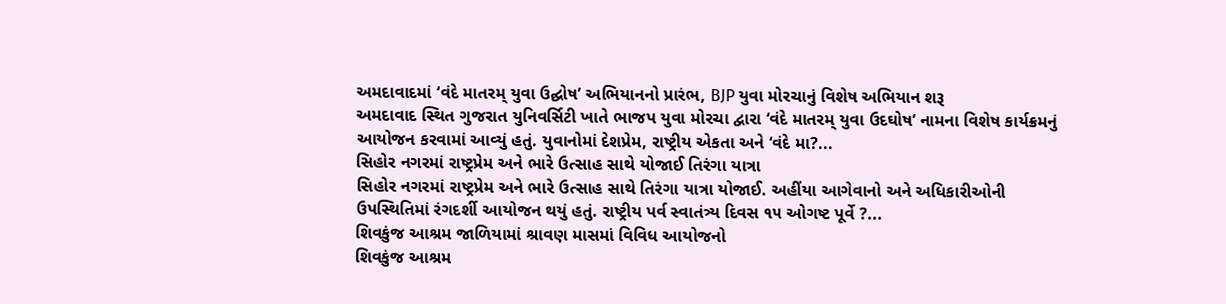અમદાવાદમાં ‘વંદે માતરમ્ યુવા ઉદ્ઘોષ’ અભિયાનનો પ્રારંભ, BJP યુવા મોરચાનું વિશેષ અભિયાન શરૂ
અમદાવાદ સ્થિત ગુજરાત યુનિવર્સિટી ખાતે ભાજપ યુવા મોરચા દ્વારા ‘વંદે માતરમ્ યુવા ઉદઘોષ’ નામના વિશેષ કાર્યક્રમનું આયોજન કરવામાં આવ્યું હતું. યુવાનોમાં દેશપ્રેમ, રાષ્ટ્રીય એકતા અને ‘વંદે મા?...
સિહોર નગરમાં રાષ્ટ્રપ્રેમ અને ભારે ઉત્સાહ સાથે યોજાઈ તિરંગા યાત્રા
સિહોર નગરમાં રાષ્ટ્રપ્રેમ અને ભારે ઉત્સાહ સાથે તિરંગા યાત્રા યોજાઈ. અહીંયા આગેવાનો અને અધિકારીઓની ઉપસ્થિતિમાં રંગદર્શી આયોજન થયું હતું. રાષ્ટ્રીય પર્વ સ્વાતંત્ર્ય દિવસ ૧૫ ઓગષ્ટ પૂર્વે ?...
શિવકુંજ આશ્રમ જાળિયામાં શ્રાવણ માસમાં વિવિધ આયોજનો
શિવકુંજ આશ્રમ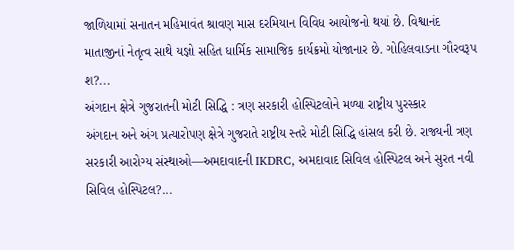જાળિયામાં સનાતન મહિમાવંત શ્રાવણ માસ દરમિયાન વિવિધ આયોજનો થયાં છે. વિશ્વાનંદ માતાજીનાં નેતૃત્વ સાથે યજ્ઞો સહિત ધાર્મિક સામાજિક કાર્યક્રમો યોજાનાર છે. ગોહિલવાડના ગૌરવરૂપ શ?...
અંગદાન ક્ષેત્રે ગુજરાતની મોટી સિદ્ધિ : ત્રણ સરકારી હોસ્પિટલોને મળ્યા રાષ્ટ્રીય પુરસ્કાર
અંગદાન અને અંગ પ્રત્યારોપણ ક્ષેત્રે ગુજરાતે રાષ્ટ્રીય સ્તરે મોટી સિદ્ધિ હાંસલ કરી છે. રાજ્યની ત્રણ સરકારી આરોગ્ય સંસ્થાઓ—અમદાવાદની IKDRC, અમદાવાદ સિવિલ હોસ્પિટલ અને સુરત નવી સિવિલ હોસ્પિટલ?...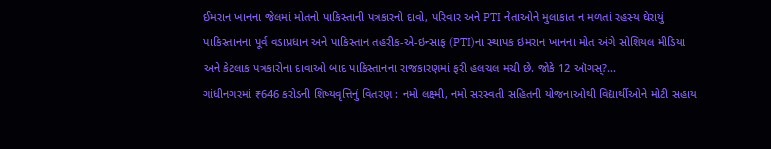ઈમરાન ખાનના જેલમાં મોતનો પાકિસ્તાની પત્રકારનો દાવો, પરિવાર અને PTI નેતાઓને મુલાકાત ન મળતાં રહસ્ય ઘેરાયું
પાકિસ્તાનના પૂર્વ વડાપ્રધાન અને પાકિસ્તાન તહરીક-એ-ઇન્સાફ (PTI)ના સ્થાપક ઇમરાન ખાનના મોત અંગે સોશિયલ મીડિયા અને કેટલાક પત્રકારોના દાવાઓ બાદ પાકિસ્તાનના રાજકારણમાં ફરી હલચલ મચી છે. જોકે 12 ઑગસ્?...
ગાંધીનગરમાં ₹646 કરોડની શિષ્યવૃત્તિનું વિતરણ : નમો લક્ષ્મી, નમો સરસ્વતી સહિતની યોજનાઓથી વિદ્યાર્થીઓને મોટી સહાય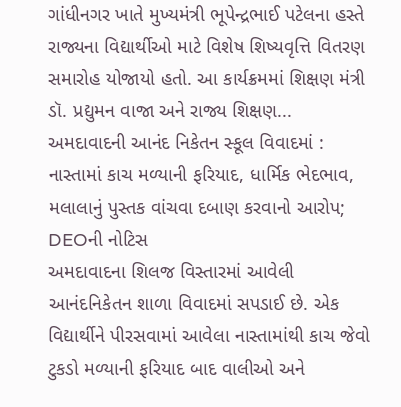ગાંધીનગર ખાતે મુખ્યમંત્રી ભૂપેન્દ્રભાઈ પટેલના હસ્તે રાજ્યના વિદ્યાર્થીઓ માટે વિશેષ શિષ્યવૃત્તિ વિતરણ સમારોહ યોજાયો હતો. આ કાર્યક્રમમાં શિક્ષણ મંત્રી ડૉ. પ્રદ્યુમન વાજા અને રાજ્ય શિક્ષણ...
અમદાવાદની આનંદ નિકેતન સ્કૂલ વિવાદમાં : નાસ્તામાં કાચ મળ્યાની ફરિયાદ, ધાર્મિક ભેદભાવ, મલાલાનું પુસ્તક વાંચવા દબાણ કરવાનો આરોપ; DEOની નોટિસ
અમદાવાદના શિલજ વિસ્તારમાં આવેલી આનંદનિકેતન શાળા વિવાદમાં સપડાઈ છે. એક વિદ્યાર્થીને પીરસવામાં આવેલા નાસ્તામાંથી કાચ જેવો ટુકડો મળ્યાની ફરિયાદ બાદ વાલીઓ અને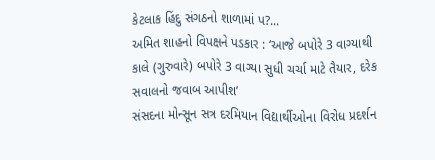કેટલાક હિંદુ સંગઠનો શાળામાં પ?...
અમિત શાહનો વિપક્ષને પડકાર : ‘આજે બપોરે 3 વાગ્યાથી કાલે (ગુરુવારે) બપોરે 3 વાગ્યા સુધી ચર્ચા માટે તૈયાર, દરેક સવાલનો જવાબ આપીશ’
સંસદના મોન્સૂન સત્ર દરમિયાન વિદ્યાર્થીઓના વિરોધ પ્રદર્શન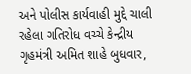અને પોલીસ કાર્યવાહી મુદ્દે ચાલી રહેલા ગતિરોધ વચ્ચે કેન્દ્રીય ગૃહમંત્રી અમિત શાહે બુધવાર,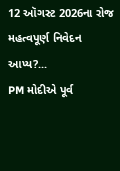12 ઑગસ્ટ 2026ના રોજ મહત્વપૂર્ણ નિવેદન આપ્ય?...
PM મોદીએ પૂર્વ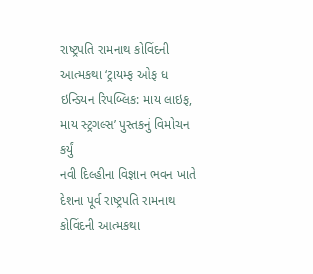રાષ્ટ્રપતિ રામનાથ કોવિંદની આત્મકથા ‘ટ્રાયમ્ફ ઓફ ધ ઇન્ડિયન રિપબ્લિક: માય લાઇફ, માય સ્ટ્રગલ્સ’ પુસ્તકનું વિમોચન કર્યું
નવી દિલ્હીના વિજ્ઞાન ભવન ખાતે દેશના પૂર્વ રાષ્ટ્રપતિ રામનાથ કોવિંદની આત્મકથા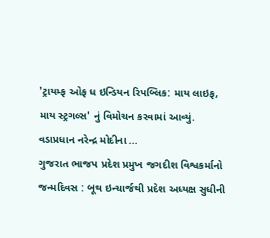'ટ્રાયમ્ફ ઓફ ધ ઇન્ડિયન રિપબ્લિક: માય લાઇફ, માય સ્ટ્રગલ્સ' નું વિમોચન કરવામાં આવ્યું. વડાપ્રધાન નરેન્દ્ર મોદીના ...
ગુજરાત ભાજપ પ્રદેશ પ્રમુખ જગદીશ વિશ્વકર્માનો જન્મદિવસ : બૂથ ઇન્ચાર્જથી પ્રદેશ અધ્યક્ષ સુધીની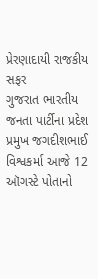પ્રેરણાદાયી રાજકીય સફર
ગુજરાત ભારતીય જનતા પાર્ટીના પ્રદેશ પ્રમુખ જગદીશભાઈ વિશ્વકર્મા આજે 12 ઑગસ્ટે પોતાનો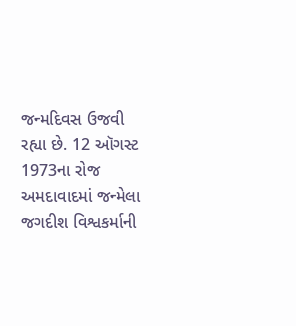જન્મદિવસ ઉજવી રહ્યા છે. 12 ઑગસ્ટ 1973ના રોજ અમદાવાદમાં જન્મેલા જગદીશ વિશ્વકર્માની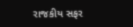રાજકીય સફર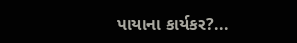પાયાના કાર્યકર?...